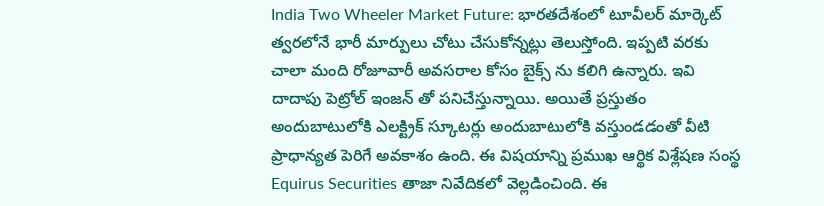India Two Wheeler Market Future: భారతదేశంలో టూవీలర్ మార్కెట్ త్వరలోనే భారీ మార్పులు చోటు చేసుకోన్నట్లు తెలుస్తోంది. ఇప్పటి వరకు చాలా మంది రోజూవారీ అవసరాల కోసం బైక్స్ ను కలిగి ఉన్నారు. ఇవి దాదాపు పెట్రోల్ ఇంజన్ తో పనిచేస్తున్నాయి. అయితే ప్రస్తుతం అందుబాటులోకి ఎలక్ట్రిక్ స్కూటర్లు అందుబాటులోకి వస్తుండడంతో వీటి ప్రాధాన్యత పెరిగే అవకాశం ఉంది. ఈ విషయాన్ని ప్రముఖ ఆర్థిక విశ్లేషణ సంస్థ Equirus Securities తాజా నివేదికలో వెల్లడించింది. ఈ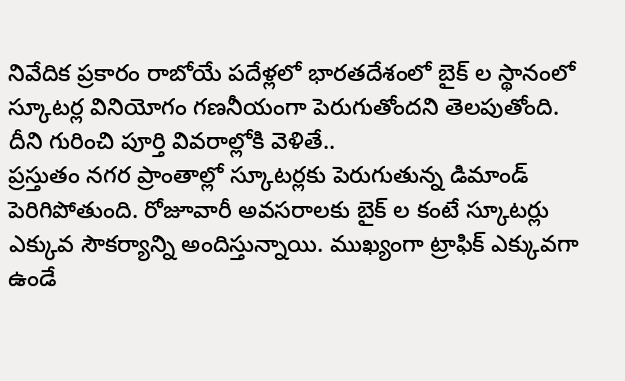నివేదిక ప్రకారం రాబోయే పదేళ్లలో భారతదేశంలో బైక్ ల స్థానంలో స్కూటర్ల వినియోగం గణనీయంగా పెరుగుతోందని తెలపుతోంది. దీని గురించి పూర్తి వివరాల్లోకి వెళితే..
ప్రస్తుతం నగర ప్రాంతాల్లో స్కూటర్లకు పెరుగుతున్న డిమాండ్ పెరిగిపోతుంది. రోజూవారీ అవసరాలకు బైక్ ల కంటే స్కూటర్లు ఎక్కువ సౌకర్యాన్ని అందిస్తున్నాయి. ముఖ్యంగా ట్రాఫిక్ ఎక్కువగా ఉండే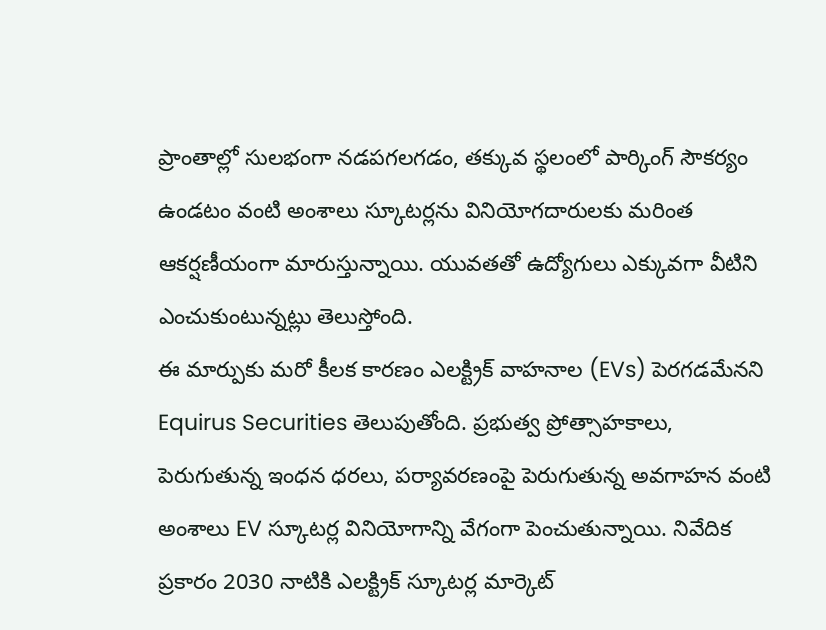ప్రాంతాల్లో సులభంగా నడపగలగడం, తక్కువ స్థలంలో పార్కింగ్ సౌకర్యం ఉండటం వంటి అంశాలు స్కూటర్లను వినియోగదారులకు మరింత ఆకర్షణీయంగా మారుస్తున్నాయి. యువతతో ఉద్యోగులు ఎక్కువగా వీటిని ఎంచుకుంటున్నట్లు తెలుస్తోంది.
ఈ మార్పుకు మరో కీలక కారణం ఎలక్ట్రిక్ వాహనాల (EVs) పెరగడమేనని Equirus Securities తెలుపుతోంది. ప్రభుత్వ ప్రోత్సాహకాలు, పెరుగుతున్న ఇంధన ధరలు, పర్యావరణంపై పెరుగుతున్న అవగాహన వంటి అంశాలు EV స్కూటర్ల వినియోగాన్ని వేగంగా పెంచుతున్నాయి. నివేదిక ప్రకారం 2030 నాటికి ఎలక్ట్రిక్ స్కూటర్ల మార్కెట్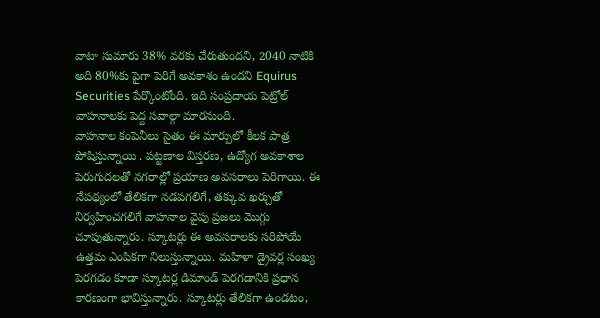వాటా సుమారు 38% వరకు చేరుతుందని, 2040 నాటికి అది 80%కు పైగా పెరిగే అవకాశం ఉందని Equirus Securities పేర్కొంటోంది. ఇది సంప్రదాయ పెట్రోల్ వాహనాలకు పెద్ద సవాల్గా మారనుంది.
వాహనాల కంపెనీలు సైతం ఈ మార్పులో కీలక పాత్ర పోషిస్తున్నాయి . పట్టణాల విస్తరణ, ఉద్యోగ అవకాశాల పెరుగుదలతో నగరాల్లో ప్రయాణ అవసరాలు పెరిగాయి. ఈ నేపథ్యంలో తేలికగా నడపగలిగే, తక్కువ ఖర్చుతో నిర్వహించగలిగే వాహనాల వైపు ప్రజలు మొగ్గు చూపుతున్నారు. స్కూటర్లు ఈ అవసరాలకు సరిపోయే ఉత్తమ ఎంపికగా నిలుస్తున్నాయి. మహిళా డ్రైవర్ల సంఖ్య పెరగడం కూడా స్కూటర్ల డిమాండ్ పెరగడానికి ప్రధాన కారణంగా భావిస్తున్నారు. స్కూటర్లు తేలికగా ఉండటం,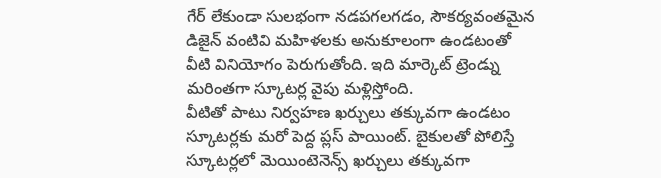గేర్ లేకుండా సులభంగా నడపగలగడం, సౌకర్యవంతమైన డిజైన్ వంటివి మహిళలకు అనుకూలంగా ఉండటంతో వీటి వినియోగం పెరుగుతోంది. ఇది మార్కెట్ ట్రెండ్ను మరింతగా స్కూటర్ల వైపు మళ్లిస్తోంది.
వీటితో పాటు నిర్వహణ ఖర్చులు తక్కువగా ఉండటం స్కూటర్లకు మరో పెద్ద ప్లస్ పాయింట్. బైకులతో పోలిస్తే స్కూటర్లలో మెయింటెనెన్స్ ఖర్చులు తక్కువగా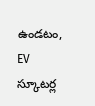ఉండటం, EV స్కూటర్ల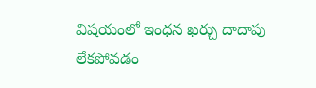విషయంలో ఇంధన ఖర్చు దాదాపు లేకపోవడం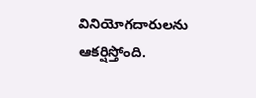వినియోగదారులను ఆకర్షిస్తోంది.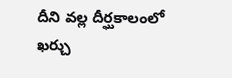దీని వల్ల దీర్ఘకాలంలో ఖర్చు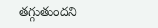తగ్గుతుందని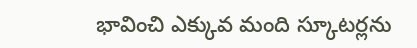భావించి ఎక్కువ మంది స్కూటర్లను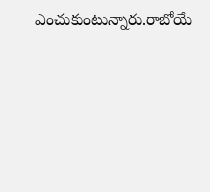ఎంచుకుంటున్నారు.రాబోయే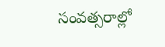సంవత్సరాల్లో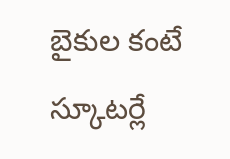బైకుల కంటే స్కూటర్లే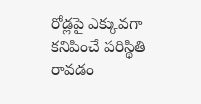రోడ్లపై ఎక్కువగా కనిపించే పరిస్థితి రావడం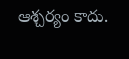ఆశ్చర్యం కాదు.